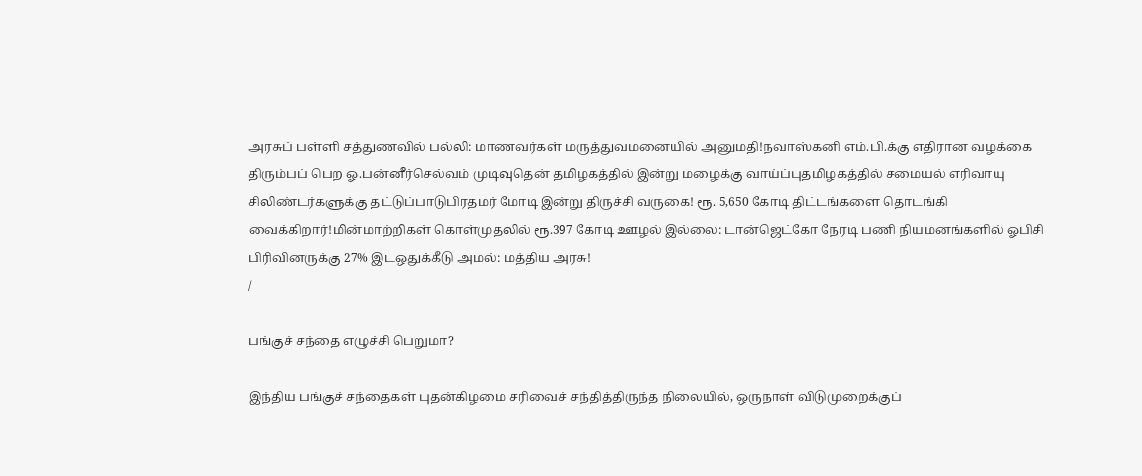அரசுப் பள்ளி சத்துணவில் பல்லி: மாணவர்கள் மருத்துவமனையில் அனுமதி!நவாஸ்கனி எம்.பி.க்கு எதிரான வழக்கை திரும்பப் பெற ஓ.பன்னீர்செல்வம் முடிவுதென் தமிழகத்தில் இன்று மழைக்கு வாய்ப்புதமிழகத்தில் சமையல் எரிவாயு சிலிண்டர்களுக்கு தட்டுப்பாடுபிரதமர் மோடி இன்று திருச்சி வருகை! ரூ. 5,650 கோடி திட்டங்களை தொடங்கி வைக்கிறார்!மின்மாற்றிகள் கொள்முதலில் ரூ.397 கோடி ஊழல் இல்லை: டான்ஜெட்கோ நேரடி பணி நியமனங்களில் ஓபிசி பிரிவினருக்கு 27% இடஒதுக்கீடு அமல்: மத்திய அரசு!
/

பங்குச் சந்தை எழுச்சி பெறுமா?

இந்திய பங்குச் சந்தைகள் புதன்கிழமை சரிவைச் சந்தித்திருந்த நிலையில், ஒருநாள் விடுமுறைக்குப்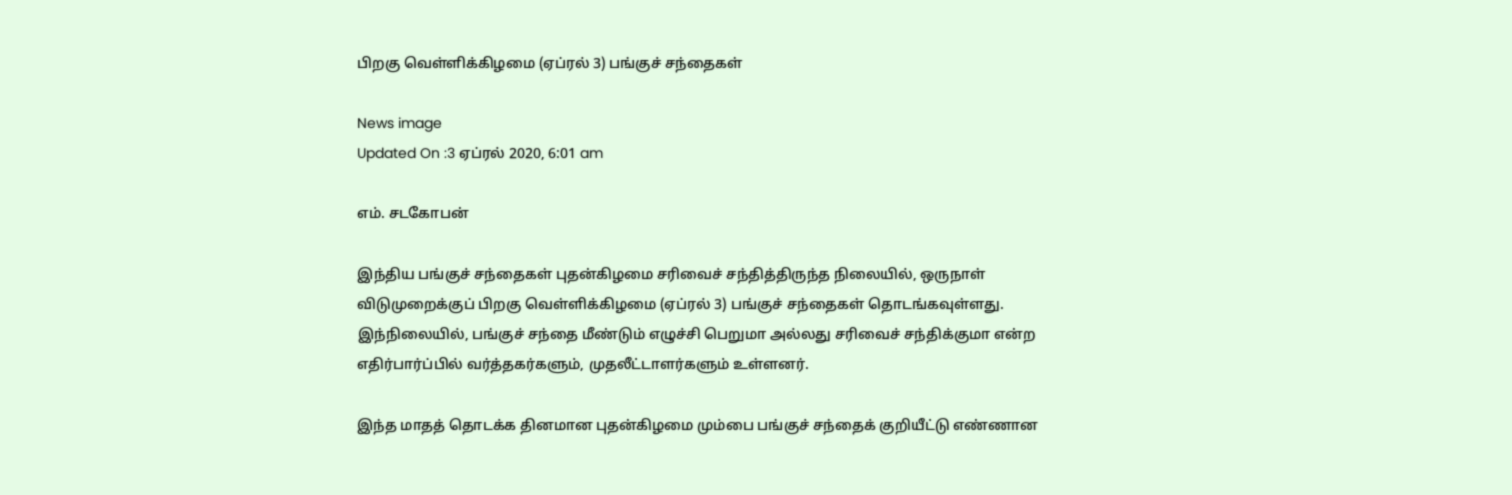பிறகு வெள்ளிக்கிழமை (ஏப்ரல் 3) பங்குச் சந்தைகள்

News image
Updated On :3 ஏப்ரல் 2020, 6:01 am

எம். சடகோபன்

இந்திய பங்குச் சந்தைகள் புதன்கிழமை சரிவைச் சந்தித்திருந்த நிலையில், ஒருநாள் விடுமுறைக்குப் பிறகு வெள்ளிக்கிழமை (ஏப்ரல் 3) பங்குச் சந்தைகள் தொடங்கவுள்ளது. இந்நிலையில், பங்குச் சந்தை மீண்டும் எழுச்சி பெறுமா அல்லது சரிவைச் சந்திக்குமா என்ற எதிர்பார்ப்பில் வர்த்தகர்களும், முதலீட்டாளர்களும் உள்ளனர்.

இந்த மாதத் தொடக்க தினமான புதன்கிழமை மும்பை பங்குச் சந்தைக் குறியீட்டு எண்ணான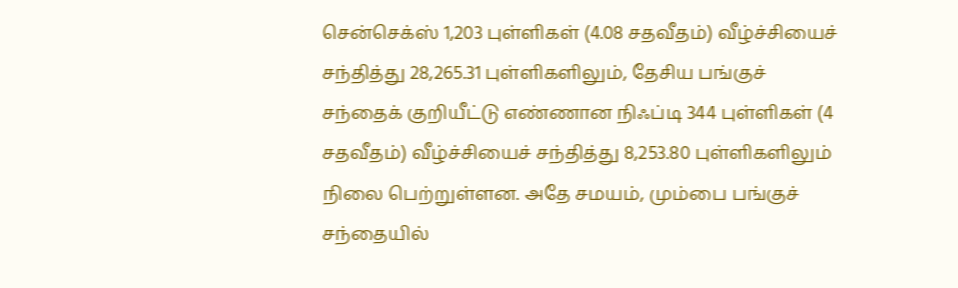சென்செக்ஸ் 1,203 புள்ளிகள் (4.08 சதவீதம்) வீழ்ச்சியைச் சந்தித்து 28,265.31 புள்ளிகளிலும், தேசிய பங்குச் சந்தைக் குறியீட்டு எண்ணான நிஃப்டி 344 புள்ளிகள் (4 சதவீதம்) வீழ்ச்சியைச் சந்தித்து 8,253.80 புள்ளிகளிலும் நிலை பெற்றுள்ளன. அதே சமயம், மும்பை பங்குச் சந்தையில்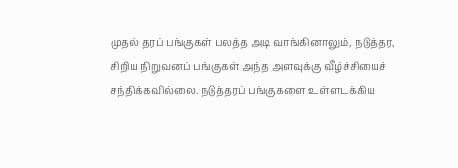முதல் தரப் பங்குகள் பலத்த அடி வாங்கினாலும், நடுத்தர, சிறிய நிறுவனப் பங்குகள் அந்த அளவுக்கு வீழ்ச்சியைச் சந்திக்கவில்லை. நடுத்தரப் பங்குகளை உள்ளடக்கிய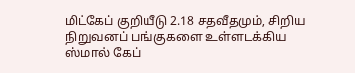மிட்கேப் குறியீடு 2.18 சதவீதமும், சிறிய நிறுவனப் பங்குகளை உள்ளடக்கிய ஸ்மால் கேப்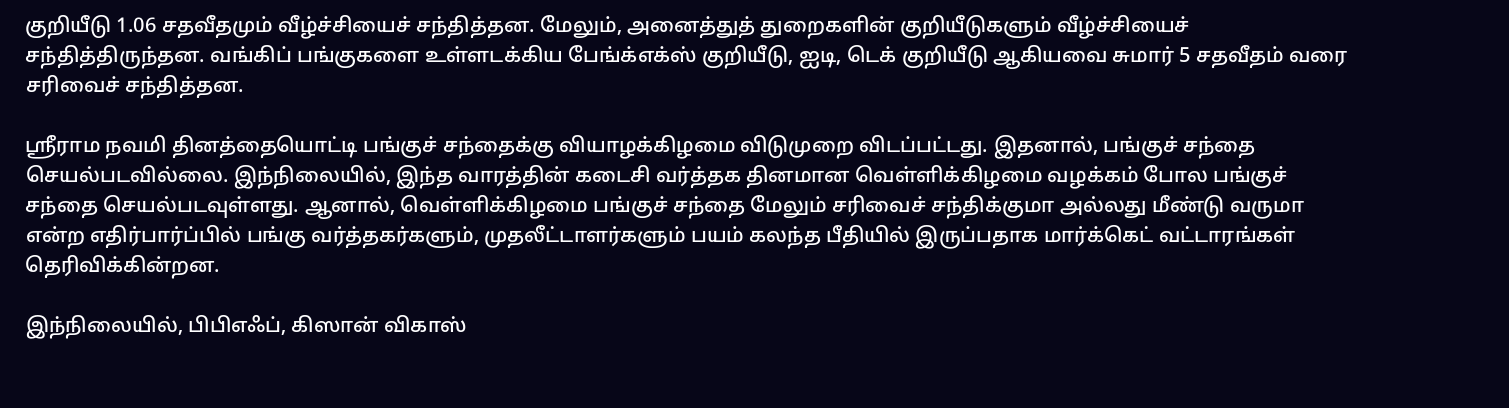குறியீடு 1.06 சதவீதமும் வீழ்ச்சியைச் சந்தித்தன. மேலும், அனைத்துத் துறைகளின் குறியீடுகளும் வீழ்ச்சியைச் சந்தித்திருந்தன. வங்கிப் பங்குகளை உள்ளடக்கிய பேங்க்எக்ஸ் குறியீடு, ஐடி, டெக் குறியீடு ஆகியவை சுமார் 5 சதவீதம் வரை சரிவைச் சந்தித்தன.

ஸ்ரீராம நவமி தினத்தையொட்டி பங்குச் சந்தைக்கு வியாழக்கிழமை விடுமுறை விடப்பட்டது. இதனால், பங்குச் சந்தை செயல்படவில்லை. இந்நிலையில், இந்த வாரத்தின் கடைசி வர்த்தக தினமான வெள்ளிக்கிழமை வழக்கம் போல பங்குச் சந்தை செயல்படவுள்ளது. ஆனால், வெள்ளிக்கிழமை பங்குச் சந்தை மேலும் சரிவைச் சந்திக்குமா அல்லது மீண்டு வருமா என்ற எதிர்பார்ப்பில் பங்கு வர்த்தகர்களும், முதலீட்டாளர்களும் பயம் கலந்த பீதியில் இருப்பதாக மார்க்கெட் வட்டாரங்கள் தெரிவிக்கின்றன.

இந்நிலையில், பிபிஎஃப், கிஸான் விகாஸ்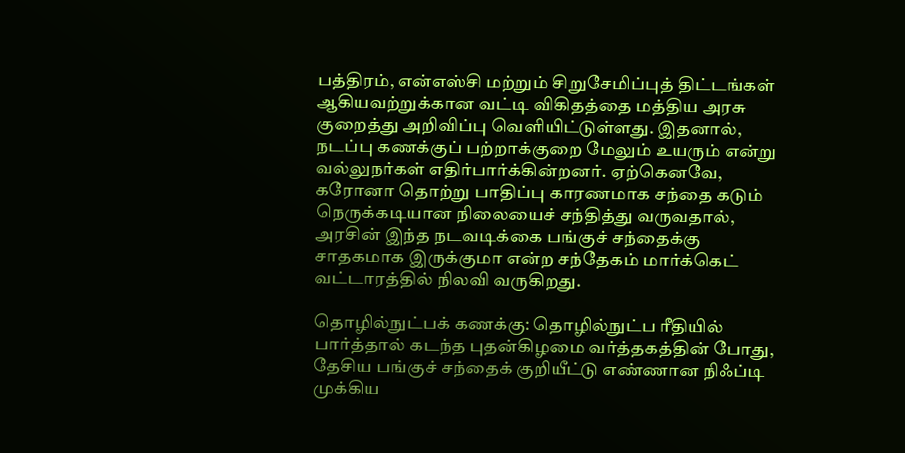பத்திரம், என்எஸ்சி மற்றும் சிறுசேமிப்புத் திட்டங்கள் ஆகியவற்றுக்கான வட்டி விகிதத்தை மத்திய அரசு குறைத்து அறிவிப்பு வெளியிட்டுள்ளது. இதனால், நடப்பு கணக்குப் பற்றாக்குறை மேலும் உயரும் என்று வல்லுநர்கள் எதிர்பார்க்கின்றனர். ஏற்கெனவே, கரோனா தொற்று பாதிப்பு காரணமாக சந்தை கடும் நெருக்கடியான நிலையைச் சந்தித்து வருவதால், அரசின் இந்த நடவடிக்கை பங்குச் சந்தைக்கு சாதகமாக இருக்குமா என்ற சந்தேகம் மார்க்கெட் வட்டாரத்தில் நிலவி வருகிறது.

தொழில்நுட்பக் கணக்கு: தொழில்நுட்ப ரீதியில் பார்த்தால் கடந்த புதன்கிழமை வர்த்தகத்தின் போது, தேசிய பங்குச் சந்தைக் குறியீட்டு எண்ணான நிஃப்டி முக்கிய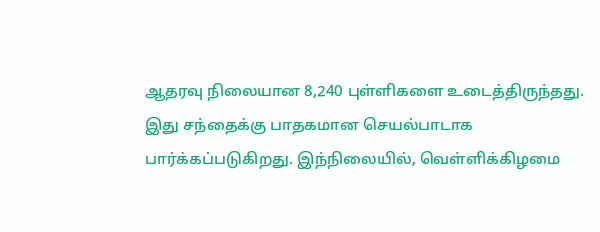ஆதரவு நிலையான 8,240 புள்ளிகளை உடைத்திருந்தது. இது சந்தைக்கு பாதகமான செயல்பாடாக பார்க்கப்படுகிறது. இந்நிலையில், வெள்ளிக்கிழமை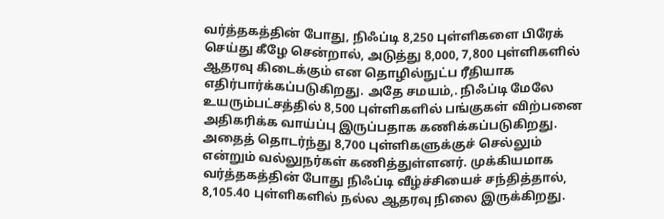வர்த்தகத்தின் போது, நிஃப்டி 8,250 புள்ளிகளை பிரேக் செய்து கீழே சென்றால், அடுத்து 8,000, 7,800 புள்ளிகளில் ஆதரவு கிடைக்கும் என தொழில்நுட்ப ரீதியாக எதிர்பார்க்கப்படுகிறது. அதே சமயம்,. நிஃப்டி மேலே உயரும்பட்சத்தில் 8,500 புள்ளிகளில் பங்குகள் விற்பனை அதிகரிக்க வாய்ப்பு இருப்பதாக கணிக்கப்படுகிறது. அதைத் தொடர்ந்து 8,700 புள்ளிகளுக்குச் செல்லும் என்றும் வல்லுநர்கள் கணித்துள்ளனர். முக்கியமாக வர்த்தகத்தின் போது நிஃப்டி வீழ்ச்சியைச் சந்தித்தால், 8,105.40 புள்ளிகளில் நல்ல ஆதரவு நிலை இருக்கிறது.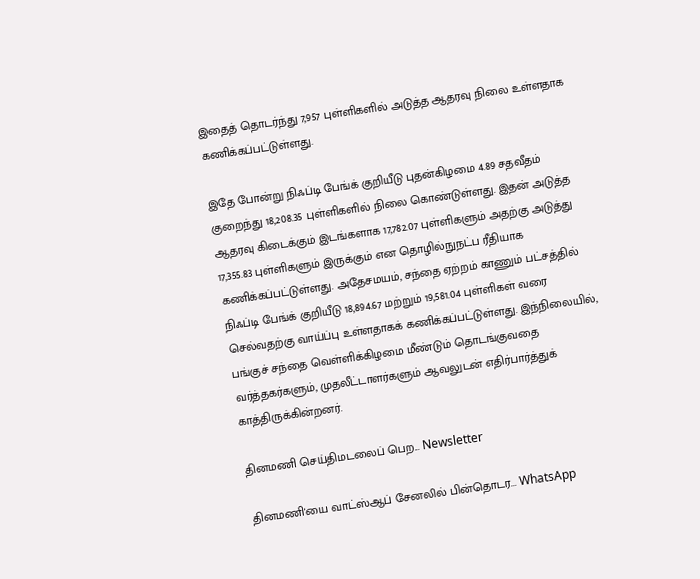இதைத் தொடர்ந்து 7,957 புள்ளிகளில் அடுத்த ஆதரவு நிலை உள்ளதாக கணிக்கப்பட்டுள்ளது.

இதே போன்று நிஃப்டி பேங்க் குறியீடு புதன்கிழமை 4.89 சதவீதம் குறைந்து 18,208.35 புள்ளிகளில் நிலை கொண்டுள்ளது. இதன் அடுத்த ஆதரவு கிடைக்கும் இடங்களாக 17,782.07 புள்ளிகளும் அதற்கு அடுத்து 17,355.83 புள்ளிகளும் இருக்கும் என தொழில்நுநட்ப ரீதியாக கணிக்கப்பட்டுள்ளது. அதேசமயம், சந்தை ஏற்றம் காணும் பட்சத்தில் நிஃப்டி பேங்க் குறியீடு 18,894.67 மற்றும் 19,581.04 புள்ளிகள் வரை செல்வதற்கு வாய்ப்பு உள்ளதாகக் கணிக்கப்பட்டுள்ளது. இந்நிலையில், பங்குச் சந்தை வெள்ளிக்கிழமை மீண்டும் தொடங்குவதை வர்த்தகர்களும், முதலீட்டாளர்களும் ஆவலுடன் எதிர்பார்த்துக் காத்திருக்கின்றனர்.

தினமணி செய்திமடலைப் பெற... Newsletter

தினமணி'யை வாட்ஸ்ஆப் சேனலில் பின்தொடர... WhatsApp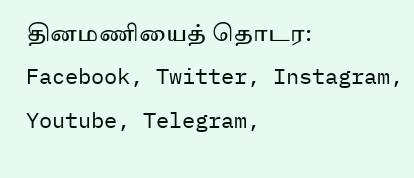தினமணியைத் தொடர: Facebook, Twitter, Instagram, Youtube, Telegram,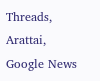Threads, Arattai, Google News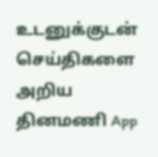உடனுக்குடன் செய்திகளை அறிய தினமணி App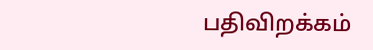பதிவிறக்கம்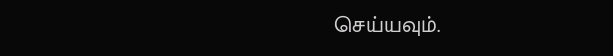செய்யவும்.